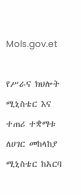Mols.gov.et

የሥራና ክህሎት ሚኒስቴር እና ተጠሪ ተቋማቱ ለሀገር መከላከያ ሚኒስቴር ከአርባ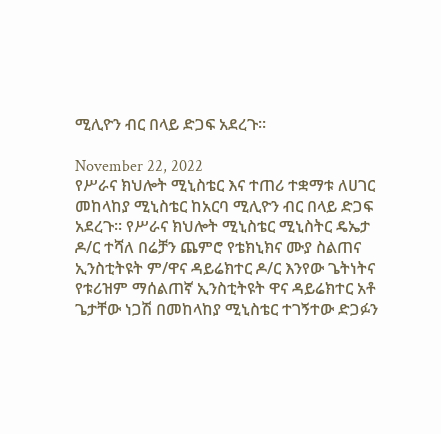ሚሊዮን ብር በላይ ድጋፍ አደረጉ፡፡

November 22, 2022
የሥራና ክህሎት ሚኒስቴር እና ተጠሪ ተቋማቱ ለሀገር መከላከያ ሚኒስቴር ከአርባ ሚሊዮን ብር በላይ ድጋፍ አደረጉ፡፡ የሥራና ክህሎት ሚኒስቴር ሚኒስትር ዴኤታ ዶ/ር ተሻለ በሬቻን ጨምሮ የቴክኒክና ሙያ ስልጠና ኢንስቲትዩት ም/ዋና ዳይሬክተር ዶ/ር እንየው ጌትነትና የቱሪዝም ማሰልጠኛ ኢንስቲትዩት ዋና ዳይሬክተር አቶ ጌታቸው ነጋሽ በመከላከያ ሚኒስቴር ተገኝተው ድጋፉን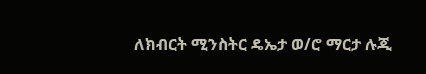ለክብርት ሚንስትር ዴኤታ ወ/ሮ ማርታ ሉጂ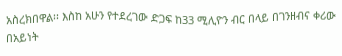አስረክበዋል፡፡ እስከ አሁን የተደረገው ድጋፍ ከ33 ሚሊዮን ብር በላይ በገንዘብና ቀሪው በአይነት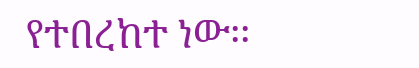የተበረከተ ነው፡፡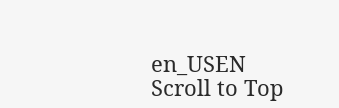en_USEN
Scroll to Top